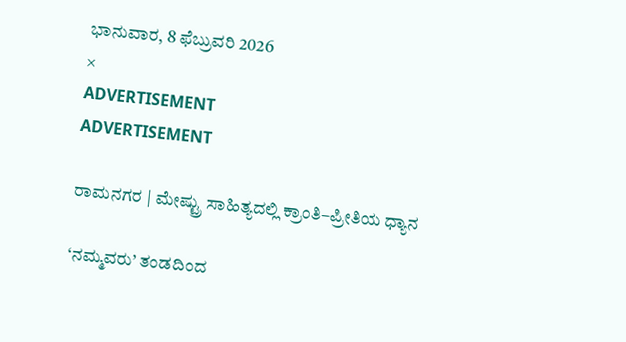ಭಾನುವಾರ, 8 ಫೆಬ್ರುವರಿ 2026
×
ADVERTISEMENT
ADVERTISEMENT

ರಾಮನಗರ | ಮೇಷ್ಟ್ರು ಸಾಹಿತ್ಯದಲ್ಲಿ ಕ್ರಾಂತಿ–ಪ್ರೀತಿಯ ಧ್ಯಾನ

‘ನಮ್ಮವರು’ ತಂಡದಿಂದ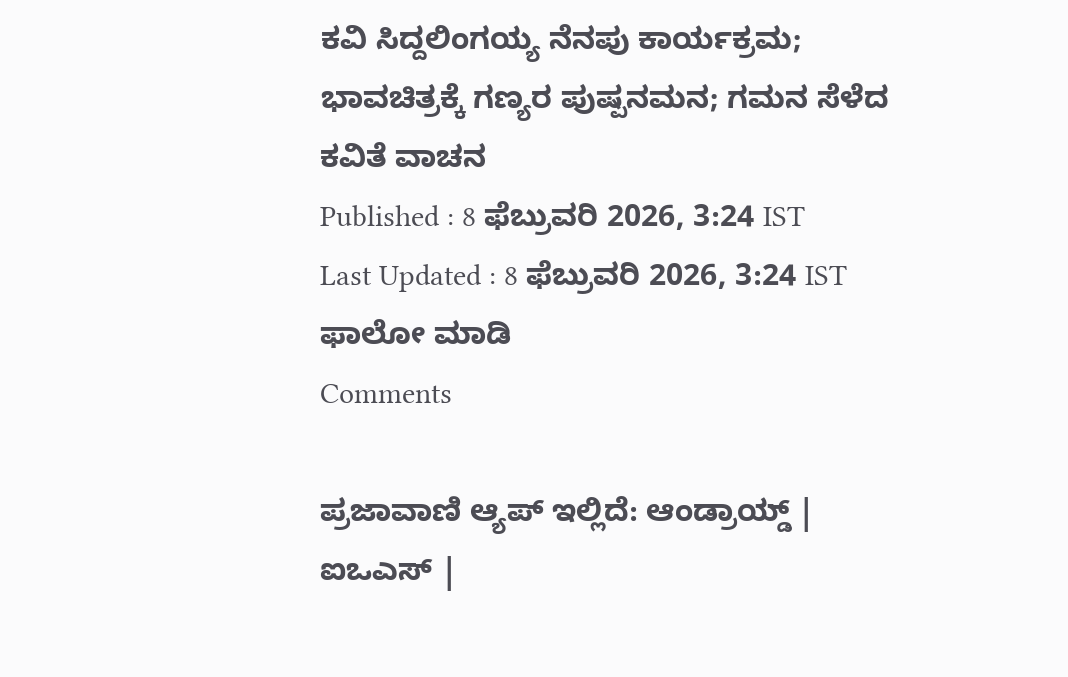ಕವಿ ಸಿದ್ದಲಿಂಗಯ್ಯ ನೆನಪು ಕಾರ್ಯಕ್ರಮ; ಭಾವಚಿತ್ರಕ್ಕೆ ಗಣ್ಯರ ಪುಷ್ಪನಮನ; ಗಮನ ಸೆಳೆದ ಕವಿತೆ ವಾಚನ
Published : 8 ಫೆಬ್ರುವರಿ 2026, 3:24 IST
Last Updated : 8 ಫೆಬ್ರುವರಿ 2026, 3:24 IST
ಫಾಲೋ ಮಾಡಿ
Comments

ಪ್ರಜಾವಾಣಿ ಆ್ಯಪ್ ಇಲ್ಲಿದೆ: ಆಂಡ್ರಾಯ್ಡ್ | ಐಒಎಸ್ |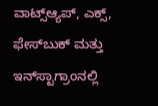ವಾಟ್ಸ್ಆ್ಯಪ್, ಎಕ್ಸ್, ಫೇಸ್‌ಬುಕ್ ಮತ್ತು ಇನ್‌ಸ್ಟಾಗ್ರಾಂನಲ್ಲಿ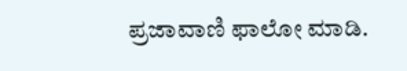ಪ್ರಜಾವಾಣಿ ಫಾಲೋ ಮಾಡಿ.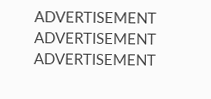ADVERTISEMENT
ADVERTISEMENT
ADVERTISEMENT